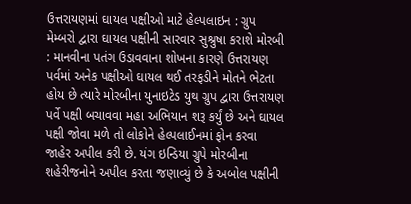ઉત્તરાયણમાં ઘાયલ પક્ષીઓ માટે હેલ્પલાઇન : ગ્રુપ મેમ્બરો દ્વારા ઘાયલ પક્ષીની સારવાર સુશ્રુષા કરાશે મોરબી : માનવીના પતંગ ઉડાવવાના શોખના કારણે ઉત્તરાયણ પર્વમાં અનેક પક્ષીઓ ઘાયલ થઈ તરફડીને મોતને ભેટતા હોય છે ત્યારે મોરબીના યુનાઇટેડ યુથ ગ્રુપ દ્વારા ઉત્તરાયણ પર્વે પક્ષી બચાવવા મહા અભિયાન શરૂ કર્યું છે અને ઘાયલ પક્ષી જોવા મળે તો લોકોને હેલ્પલાઈનમાં ફોન કરવા જાહેર અપીલ કરી છે. યંગ ઇન્ડિયા ગ્રુપે મોરબીના શહેરીજનોને અપીલ કરતા જણાવ્યું છે કે અબોલ પક્ષીની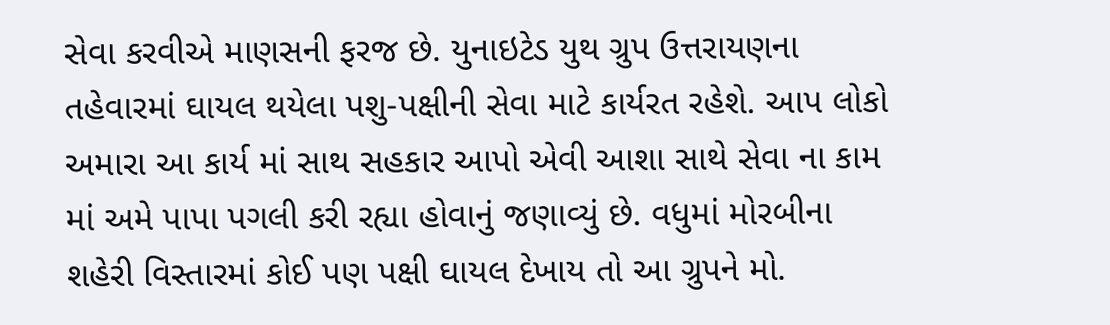સેવા કરવીએ માણસની ફરજ છે. યુનાઇટેડ યુથ ગ્રુપ ઉત્તરાયણના તહેવારમાં ઘાયલ થયેલા પશુ-પક્ષીની સેવા માટે કાર્યરત રહેશે. આપ લોકો અમારા આ કાર્ય માં સાથ સહકાર આપો એવી આશા સાથે સેવા ના કામ માં અમે પાપા પગલી કરી રહ્યા હોવાનું જણાવ્યું છે. વધુમાં મોરબીના શહેરી વિસ્તારમાં કોઈ પણ પક્ષી ઘાયલ દેખાય તો આ ગ્રુપને મો.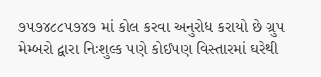૭૫૭૪૮૮૫૭૪૭ માં કોલ કરવા અનુરોધ કરાયો છે ગ્રુપ મેમ્બરો દ્વારા નિઃશુલ્ક પણે કોઈપણ વિસ્તારમાં ઘરેથી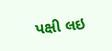પક્ષી લઇ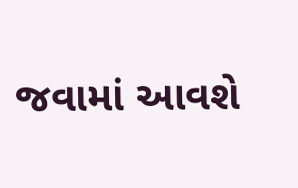જવામાં આવશે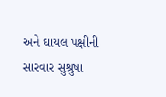અને ઘાયલ પક્ષીની સારવાર સુશ્રુષા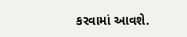કરવામાં આવશે.